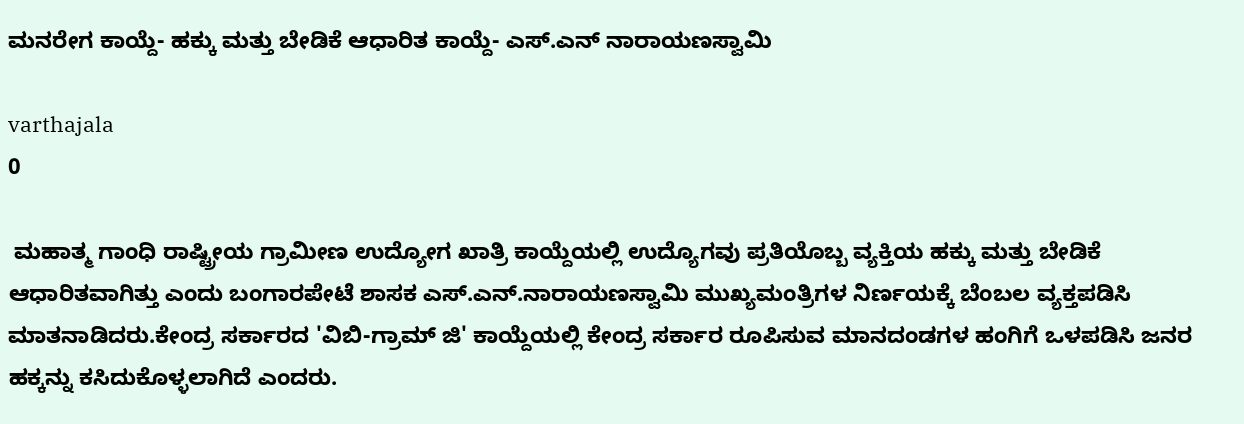ಮನರೇಗ ಕಾಯ್ದೆ- ಹಕ್ಕು ಮತ್ತು ಬೇಡಿಕೆ ಆಧಾರಿತ ಕಾಯ್ದೆ- ಎಸ್.ಎನ್ ನಾರಾಯಣಸ್ವಾಮಿ

varthajala
0

 ಮಹಾತ್ಮ ಗಾಂಧಿ ರಾಷ್ಟ್ರೀಯ ಗ್ರಾಮೀಣ ಉದ್ಯೋಗ ಖಾತ್ರಿ ಕಾಯ್ದೆಯಲ್ಲಿ ಉದ್ಯೊಗವು ಪ್ರತಿಯೊಬ್ಬ ವ್ಯಕ್ತಿಯ ಹಕ್ಕು ಮತ್ತು ಬೇಡಿಕೆ ಆಧಾರಿತವಾಗಿತ್ತು ಎಂದು ಬಂಗಾರಪೇಟೆ ಶಾಸಕ ಎಸ್.ಎನ್.ನಾರಾಯಣಸ್ವಾಮಿ ಮುಖ್ಯಮಂತ್ರಿಗಳ ನಿರ್ಣಯಕ್ಕೆ ಬೆಂಬಲ ವ್ಯಕ್ತಪಡಿಸಿ ಮಾತನಾಡಿದರು.ಕೇಂದ್ರ ಸರ್ಕಾರದ 'ವಿಬಿ-ಗ್ರಾಮ್ ಜಿ' ಕಾಯ್ದೆಯಲ್ಲಿ ಕೇಂದ್ರ ಸರ್ಕಾರ ರೂಪಿಸುವ ಮಾನದಂಡಗಳ ಹಂಗಿಗೆ ಒಳಪಡಿಸಿ ಜನರ ಹಕ್ಕನ್ನು ಕಸಿದುಕೊಳ್ಳಲಾಗಿದೆ ಎಂದರು.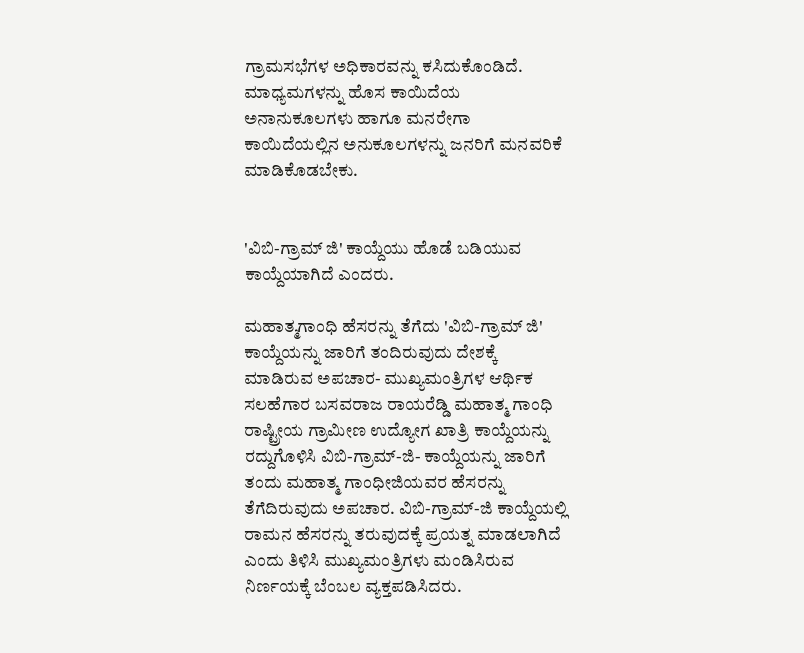ಗ್ರಾಮಸಭೆಗಳ ಅಧಿಕಾರವನ್ನು ಕಸಿದುಕೊಂಡಿದೆ. ಮಾಧ್ಯಮಗಳನ್ನು ಹೊಸ ಕಾಯಿದೆಯ ಅನಾನುಕೂಲಗಳು ಹಾಗೂ ಮನರೇಗಾ ಕಾಯಿದೆಯಲ್ಲಿನ ಅನುಕೂಲಗಳನ್ನು ಜನರಿಗೆ ಮನವರಿಕೆ ಮಾಡಿಕೊಡಬೇಕು.


'ವಿಬಿ-ಗ್ರಾಮ್ ಜಿ' ಕಾಯ್ದೆಯು ಹೊಡೆ ಬಡಿಯುವ ಕಾಯ್ದೆಯಾಗಿದೆ ಎಂದರು.

ಮಹಾತ್ಮಗಾಂಧಿ ಹೆಸರನ್ನು ತೆಗೆದು 'ವಿಬಿ-ಗ್ರಾಮ್ ಜಿ' ಕಾಯ್ದೆಯನ್ನು ಜಾರಿಗೆ ತಂದಿರುವುದು ದೇಶಕ್ಕೆ ಮಾಡಿರುವ ಅಪಚಾರ- ಮುಖ್ಯಮಂತ್ರಿಗಳ ಆರ್ಥಿಕ ಸಲಹೆಗಾರ ಬಸವರಾಜ ರಾಯರೆಡ್ಡಿ ಮಹಾತ್ಮ ಗಾಂಧಿ ರಾಷ್ಟ್ರೀಯ ಗ್ರಾಮೀಣ ಉದ್ಯೋಗ ಖಾತ್ರಿ ಕಾಯ್ದೆಯನ್ನು ರದ್ದುಗೊಳಿಸಿ ವಿಬಿ-ಗ್ರಾಮ್-ಜಿ- ಕಾಯ್ದೆಯನ್ನು ಜಾರಿಗೆ ತಂದು ಮಹಾತ್ಮ ಗಾಂಧೀಜಿಯವರ ಹೆಸರನ್ನು ತೆಗೆದಿರುವುದು ಅಪಚಾರ. ವಿಬಿ-ಗ್ರಾಮ್-ಜಿ ಕಾಯ್ದೆಯಲ್ಲಿ ರಾಮನ ಹೆಸರನ್ನು ತರುವುದಕ್ಕೆ ಪ್ರಯತ್ನ ಮಾಡಲಾಗಿದೆ ಎಂದು ತಿಳಿಸಿ ಮುಖ್ಯಮಂತ್ರಿಗಳು ಮಂಡಿಸಿರುವ ನಿರ್ಣಯಕ್ಕೆ ಬೆಂಬಲ ವ್ಯಕ್ತಪಡಿಸಿದರು.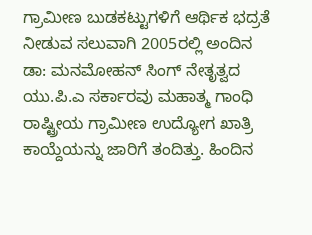ಗ್ರಾಮೀಣ ಬುಡಕಟ್ಟುಗಳಿಗೆ ಆರ್ಥಿಕ ಭದ್ರತೆ ನೀಡುವ ಸಲುವಾಗಿ 2005ರಲ್ಲಿ ಅಂದಿನ ಡಾ: ಮನಮೋಹನ್ ಸಿಂಗ್ ನೇತೃತ್ವದ ಯು.ಪಿ.ಎ ಸರ್ಕಾರವು ಮಹಾತ್ಮ ಗಾಂಧಿ ರಾಷ್ಟ್ರೀಯ ಗ್ರಾಮೀಣ ಉದ್ಯೋಗ ಖಾತ್ರಿ ಕಾಯ್ದೆಯನ್ನು ಜಾರಿಗೆ ತಂದಿತ್ತು. ಹಿಂದಿನ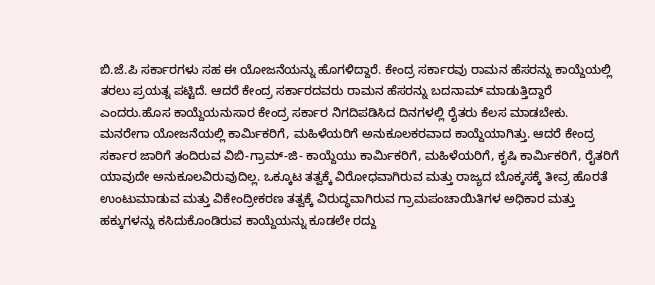ಬಿ.ಜೆ.ಪಿ ಸರ್ಕಾರಗಳು ಸಹ ಈ ಯೋಜನೆಯನ್ನು ಹೊಗಳಿದ್ದಾರೆ. ಕೇಂದ್ರ ಸರ್ಕಾರವು ರಾಮನ ಹೆಸರನ್ನು ಕಾಯ್ದೆಯಲ್ಲಿ ತರಲು ಪ್ರಯತ್ನ ಪಟ್ಟಿದೆ. ಆದರೆ ಕೇಂದ್ರ ಸರ್ಕಾರದವರು ರಾಮನ ಹೆಸರನ್ನು ಬದನಾಮ್ ಮಾಡುತ್ತಿದ್ದಾರೆ ಎಂದರು.ಹೊಸ ಕಾಯ್ದೆಯನುಸಾರ ಕೇಂದ್ರ ಸರ್ಕಾರ ನಿಗದಿಪಡಿಸಿದ ದಿನಗಳಲ್ಲಿ ರೈತರು ಕೆಲಸ ಮಾಡಬೇಕು. ಮನರೇಗಾ ಯೋಜನೆಯಲ್ಲಿ ಕಾರ್ಮಿಕರಿಗೆ, ಮಹಿಳೆಯರಿಗೆ ಅನುಕೂಲಕರವಾದ ಕಾಯ್ದೆಯಾಗಿತ್ತು. ಆದರೆ ಕೇಂದ್ರ ಸರ್ಕಾರ ಜಾರಿಗೆ ತಂದಿರುವ ವಿಬಿ-ಗ್ರಾಮ್-ಜಿ- ಕಾಯ್ದೆಯು ಕಾರ್ಮಿಕರಿಗೆ, ಮಹಿಳೆಯರಿಗೆ, ಕೃಷಿ ಕಾರ್ಮಿಕರಿಗೆ, ರೈತರಿಗೆ ಯಾವುದೇ ಅನುಕೂಲವಿರುವುದಿಲ್ಲ. ಒಕ್ಕೂಟ ತತ್ವಕ್ಕೆ ವಿರೋಧವಾಗಿರುವ ಮತ್ತು ರಾಜ್ಯದ ಬೊಕ್ಕಸಕ್ಕೆ ತೀವ್ರ ಹೊರತೆ ಉಂಟುಮಾಡುವ ಮತ್ತು ವಿಕೇಂದ್ರೀಕರಣ ತತ್ವಕ್ಕೆ ವಿರುದ್ಧವಾಗಿರುವ ಗ್ರಾಮಪಂಚಾಯಿತಿಗಳ ಅಧಿಕಾರ ಮತ್ತು ಹಕ್ಕುಗಳನ್ನು ಕಸಿದುಕೊಂಡಿರುವ ಕಾಯ್ದೆಯನ್ನು ಕೂಡಲೇ ರದ್ದು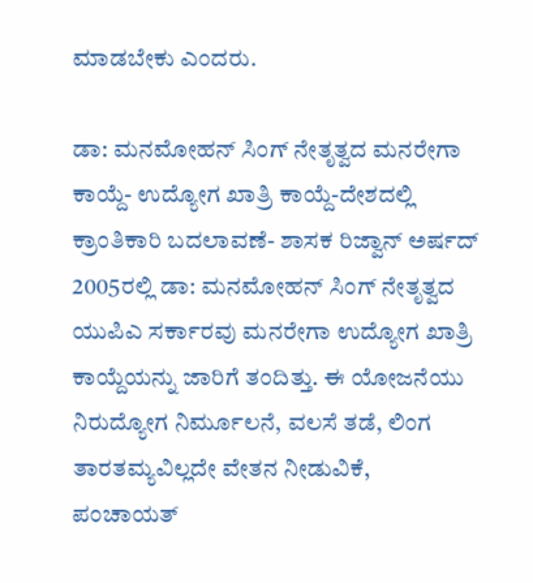ಮಾಡಬೇಕು ಎಂದರು.

ಡಾ: ಮನಮೋಹನ್ ಸಿಂಗ್ ನೇತೃತ್ವದ ಮನರೇಗಾ ಕಾಯ್ದೆ- ಉದ್ಯೋಗ ಖಾತ್ರಿ ಕಾಯ್ದೆ-ದೇಶದಲ್ಲಿ ಕ್ರಾಂತಿಕಾರಿ ಬದಲಾವಣೆ- ಶಾಸಕ ರಿಜ್ವಾನ್ ಅರ್ಷದ್ 2005ರಲ್ಲಿ ಡಾ: ಮನಮೋಹನ್ ಸಿಂಗ್ ನೇತೃತ್ವದ ಯುಪಿಎ ಸರ್ಕಾರವು ಮನರೇಗಾ ಉದ್ಯೋಗ ಖಾತ್ರಿ ಕಾಯ್ದೆಯನ್ನು ಜಾರಿಗೆ ತಂದಿತ್ತು. ಈ ಯೋಜನೆಯು ನಿರುದ್ಯೋಗ ನಿರ್ಮೂಲನೆ, ವಲಸೆ ತಡೆ, ಲಿಂಗ ತಾರತಮ್ಯವಿಲ್ಲದೇ ವೇತನ ನೀಡುವಿಕೆ, ಪಂಚಾಯತ್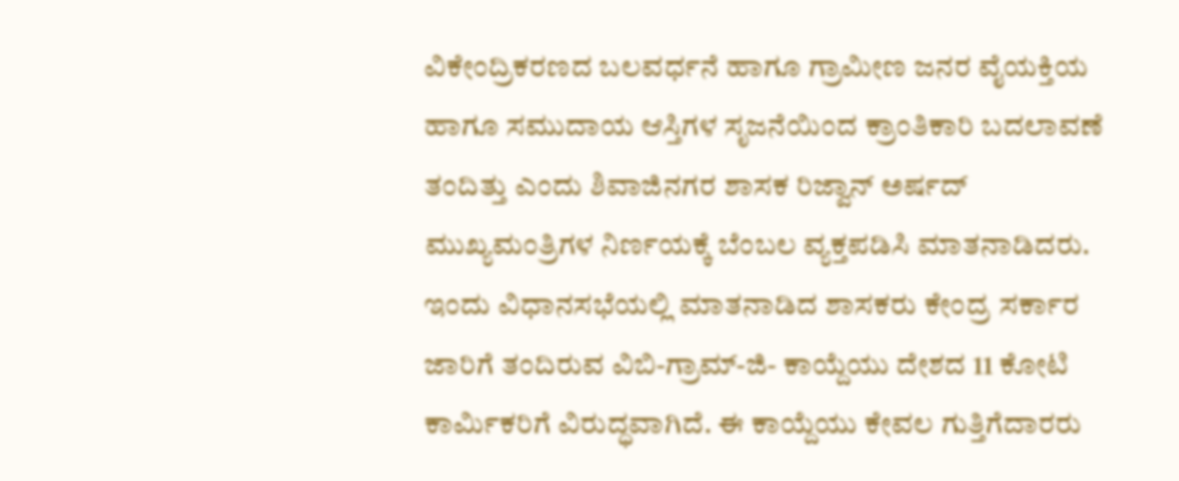ವಿಕೇಂದ್ರಿಕರಣದ ಬಲವರ್ಧನೆ ಹಾಗೂ ಗ್ರಾಮೀಣ ಜನರ ವೈಯಕ್ತಿಯ ಹಾಗೂ ಸಮುದಾಯ ಆಸ್ತಿಗಳ ಸೃಜನೆಯಿಂದ ಕ್ರಾಂತಿಕಾರಿ ಬದಲಾವಣೆ ತಂದಿತ್ತು ಎಂದು ಶಿವಾಜಿನಗರ ಶಾಸಕ ರಿಜ್ವಾನ್ ಅರ್ಷದ್ ಮುಖ್ಯಮಂತ್ರಿಗಳ ನಿರ್ಣಯಕ್ಕೆ ಬೆಂಬಲ ವ್ಯಕ್ತಪಡಿಸಿ ಮಾತನಾಡಿದರು. ಇಂದು ವಿಧಾನಸಭೆಯಲ್ಲಿ ಮಾತನಾಡಿದ ಶಾಸಕರು ಕೇಂದ್ರ ಸರ್ಕಾರ ಜಾರಿಗೆ ತಂದಿರುವ ವಿಬಿ-ಗ್ರಾಮ್-ಜಿ- ಕಾಯ್ದೆಯು ದೇಶದ 11 ಕೋಟಿ ಕಾರ್ಮಿಕರಿಗೆ ವಿರುದ್ಧವಾಗಿದೆ. ಈ ಕಾಯ್ದೆಯು ಕೇವಲ ಗುತ್ತಿಗೆದಾರರು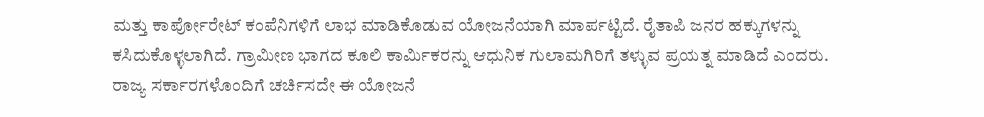ಮತ್ತು ಕಾರ್ಪೋರೇಟ್ ಕಂಪೆನಿಗಳಿಗೆ ಲಾಭ ಮಾಡಿಕೊಡುವ ಯೋಜನೆಯಾಗಿ ಮಾರ್ಪಟ್ಟಿದೆ. ರೈತಾಪಿ ಜನರ ಹಕ್ಕುಗಳನ್ನು ಕಸಿದುಕೊಳ್ಳಲಾಗಿದೆ. ಗ್ರಾಮೀಣ ಭಾಗದ ಕೂಲಿ ಕಾರ್ಮಿಕರನ್ನು ಆಧುನಿಕ ಗುಲಾಮಗಿರಿಗೆ ತಳ್ಳುವ ಪ್ರಯತ್ನ ಮಾಡಿದೆ ಎಂದರು. ರಾಜ್ಯ ಸರ್ಕಾರಗಳೊಂದಿಗೆ ಚರ್ಚಿಸದೇ ಈ ಯೋಜನೆ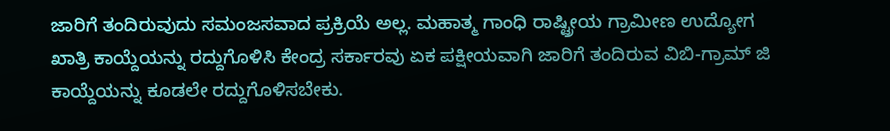ಜಾರಿಗೆ ತಂದಿರುವುದು ಸಮಂಜಸವಾದ ಪ್ರಕ್ರಿಯೆ ಅಲ್ಲ. ಮಹಾತ್ಮ ಗಾಂಧಿ ರಾಷ್ಟ್ರೀಯ ಗ್ರಾಮೀಣ ಉದ್ಯೋಗ ಖಾತ್ರಿ ಕಾಯ್ದೆಯನ್ನು ರದ್ದುಗೊಳಿಸಿ ಕೇಂದ್ರ ಸರ್ಕಾರವು ಏಕ ಪಕ್ಷೀಯವಾಗಿ ಜಾರಿಗೆ ತಂದಿರುವ ವಿಬಿ-ಗ್ರಾಮ್ ಜಿ ಕಾಯ್ದೆಯನ್ನು ಕೂಡಲೇ ರದ್ದುಗೊಳಿಸಬೇಕು.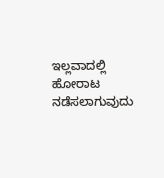ಇಲ್ಲವಾದಲ್ಲಿ ಹೋರಾಟ ನಡೆಸಲಾಗುವುದು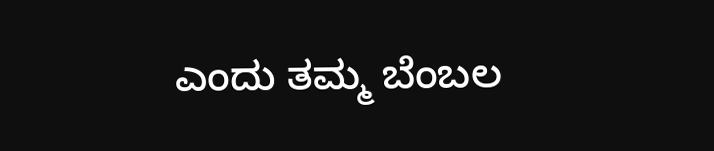ಎಂದು ತಮ್ಮ ಬೆಂಬಲ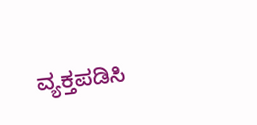ವ್ಯಕ್ತಪಡಿಸಿ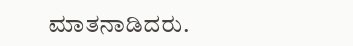ಮಾತನಾಡಿದರು.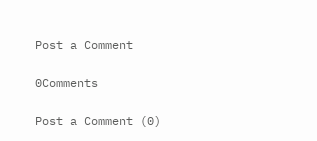Post a Comment

0Comments

Post a Comment (0)